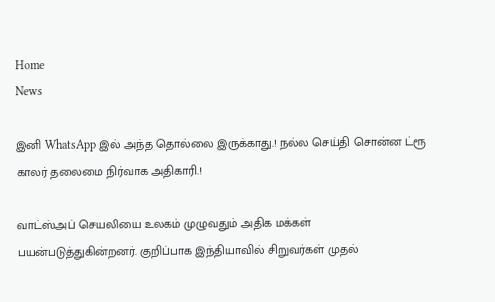Home
News

இனி WhatsApp இல் அந்த தொல்லை இருக்காது.! நல்ல செய்தி சொன்ன ட்ரூ காலர் தலைமை நிர்வாக அதிகாரி.!

வாட்ஸ்அப் செயலியை உலகம் முழுவதும் அதிக மக்கள் பயன்படுத்துகின்றனர். குறிப்பாக இந்தியாவில் சிறுவர்கள் முதல்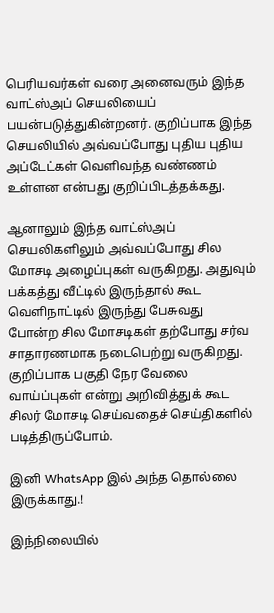பெரியவர்கள் வரை அனைவரும் இந்த வாட்ஸ்அப் செயலியைப் பயன்படுத்துகின்றனர். குறிப்பாக இந்த செயலியில் அவ்வப்போது புதிய புதிய அப்டேட்கள் வெளிவந்த வண்ணம் உள்ளன என்பது குறிப்பிடத்தக்கது.

ஆனாலும் இந்த வாட்ஸ்அப் செயலிகளிலும் அவ்வப்போது சில மோசடி அழைப்புகள் வருகிறது. அதுவும் பக்கத்து வீட்டில் இருந்தால் கூட வெளிநாட்டில் இருந்து பேசுவது போன்ற சில மோசடிகள் தற்போது சர்வ சாதாரணமாக நடைபெற்று வருகிறது. குறிப்பாக பகுதி நேர வேலை வாய்ப்புகள் என்று அறிவித்துக் கூட சிலர் மோசடி செய்வதைச் செய்திகளில் படித்திருப்போம்.

இனி WhatsApp இல் அந்த தொல்லை இருக்காது.!

இந்நிலையில்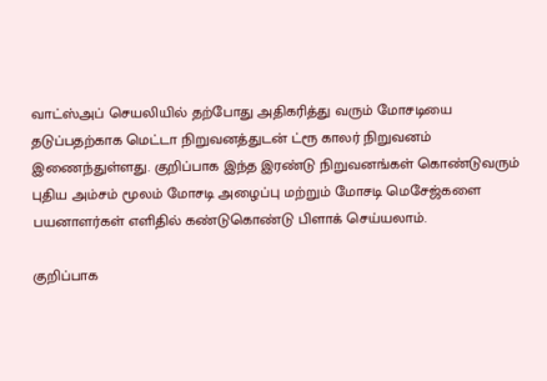வாட்ஸ்அப் செயலியில் தற்போது அதிகரித்து வரும் மோசடியை தடுப்பதற்காக மெட்டா நிறுவனத்துடன் ட்ரூ காலர் நிறுவனம் இணைந்துள்ளது. குறிப்பாக இந்த இரண்டு நிறுவனங்கள் கொண்டுவரும் புதிய அம்சம் மூலம் மோசடி அழைப்பு மற்றும் மோசடி மெசேஜ்களை பயனாளர்கள் எளிதில் கண்டுகொண்டு பிளாக் செய்யலாம்.

குறிப்பாக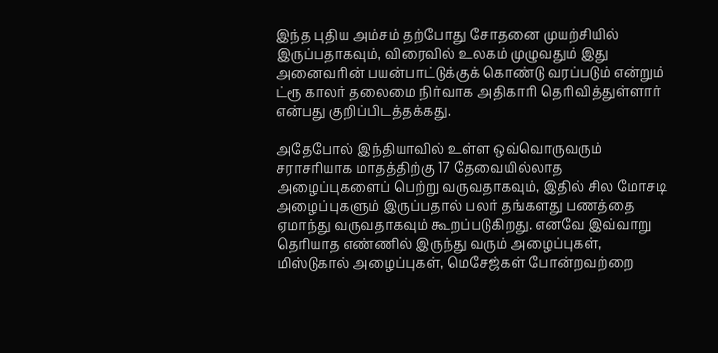இந்த புதிய அம்சம் தற்போது சோதனை முயற்சியில் இருப்பதாகவும், விரைவில் உலகம் முழுவதும் இது அனைவரின் பயன்பாட்டுக்குக் கொண்டு வரப்படும் என்றும் ட்ரூ காலர் தலைமை நிர்வாக அதிகாரி தெரிவித்துள்ளார் என்பது குறிப்பிடத்தக்கது.

அதேபோல் இந்தியாவில் உள்ள ஒவ்வொருவரும் சராசரியாக மாதத்திற்கு 17 தேவையில்லாத அழைப்புகளைப் பெற்று வருவதாகவும், இதில் சில மோசடி அழைப்புகளும் இருப்பதால் பலர் தங்களது பணத்தை ஏமாந்து வருவதாகவும் கூறப்படுகிறது. எனவே இவ்வாறு தெரியாத எண்ணில் இருந்து வரும் அழைப்புகள், மிஸ்டுகால் அழைப்புகள், மெசேஜ்கள் போன்றவற்றை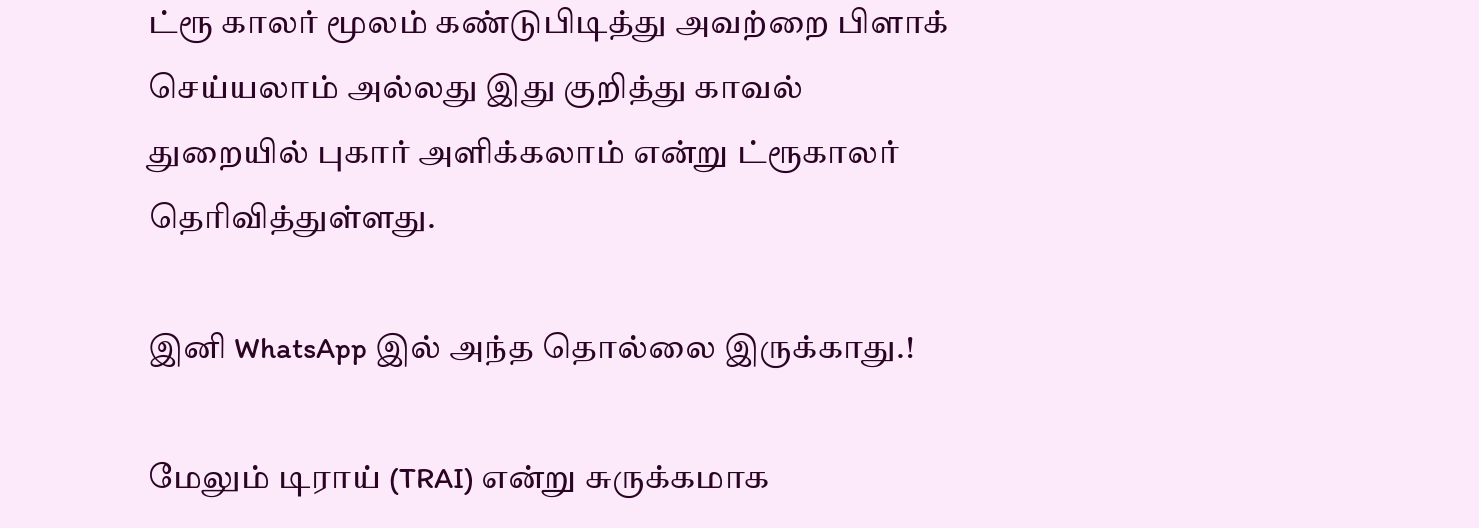ட்ரூ காலர் மூலம் கண்டுபிடித்து அவற்றை பிளாக் செய்யலாம் அல்லது இது குறித்து காவல் துறையில் புகார் அளிக்கலாம் என்று ட்ரூகாலர் தெரிவித்துள்ளது.

இனி WhatsApp இல் அந்த தொல்லை இருக்காது.!

மேலும் டிராய் (TRAI) என்று சுருக்கமாக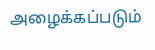அழைக்கப்படும்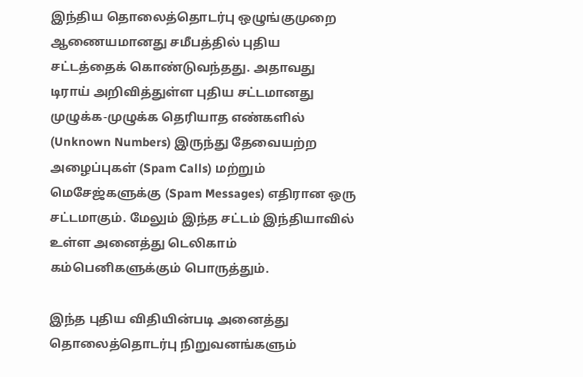இந்திய தொலைத்தொடர்பு ஒழுங்குமுறை ஆணையமானது சமீபத்தில் புதிய சட்டத்தைக் கொண்டுவந்தது. அதாவது டிராய் அறிவித்துள்ள புதிய சட்டமானது முழுக்க-முழுக்க தெரியாத எண்களில் (Unknown Numbers) இருந்து தேவையற்ற அழைப்புகள் (Spam Calls) மற்றும் மெசேஜ்களுக்கு (Spam Messages) எதிரான ஒரு சட்டமாகும். மேலும் இந்த சட்டம் இந்தியாவில் உள்ள அனைத்து டெலிகாம் கம்பெனிகளுக்கும் பொருத்தும்.

இந்த புதிய விதியின்படி அனைத்து தொலைத்தொடர்பு நிறுவனங்களும்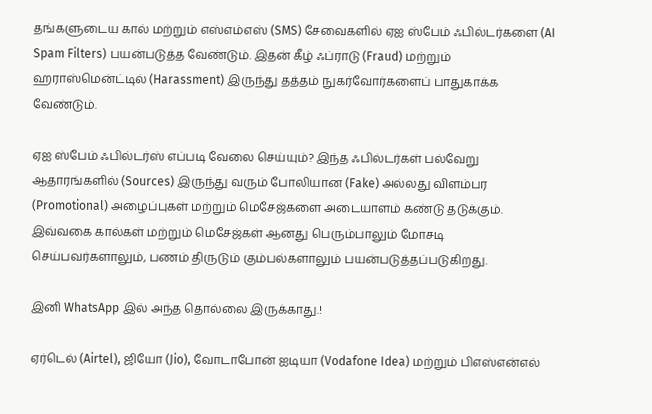தங்களுடைய கால் மற்றும் எஸ்எம்எஸ் (SMS) சேவைகளில் ஏஐ ஸ்பேம் ஃபில்டர்களை (AI Spam Filters) பயன்படுத்த வேண்டும். இதன் கீழ் ஃப்ராடு (Fraud) மற்றும் ஹராஸ்மென்ட்டில் (Harassment) இருந்து தத்தம் நுகர்வோர்களைப் பாதுகாக்க வேண்டும்.

ஏஐ ஸ்பேம் ஃபில்டர்ஸ் எப்படி வேலை செய்யும்? இந்த ஃபில்டர்கள் பல்வேறு ஆதாரங்களில் (Sources) இருந்து வரும் போலியான (Fake) அல்லது விளம்பர (Promotional) அழைப்புகள் மற்றும் மெசேஜ்களை அடையாளம் கண்டு தடுக்கும். இவ்வகை கால்கள் மற்றும் மெசேஜ்கள் ஆனது பெரும்பாலும் மோசடி செய்பவர்களாலும், பணம் திருடும் கும்பல்களாலும் பயன்படுத்தப்படுகிறது.

இனி WhatsApp இல் அந்த தொல்லை இருக்காது.!

ஏர்டெல் (Airtel), ஜியோ (Jio), வோடாபோன் ஐடியா (Vodafone Idea) மற்றும் பிஎஸ்என்எல்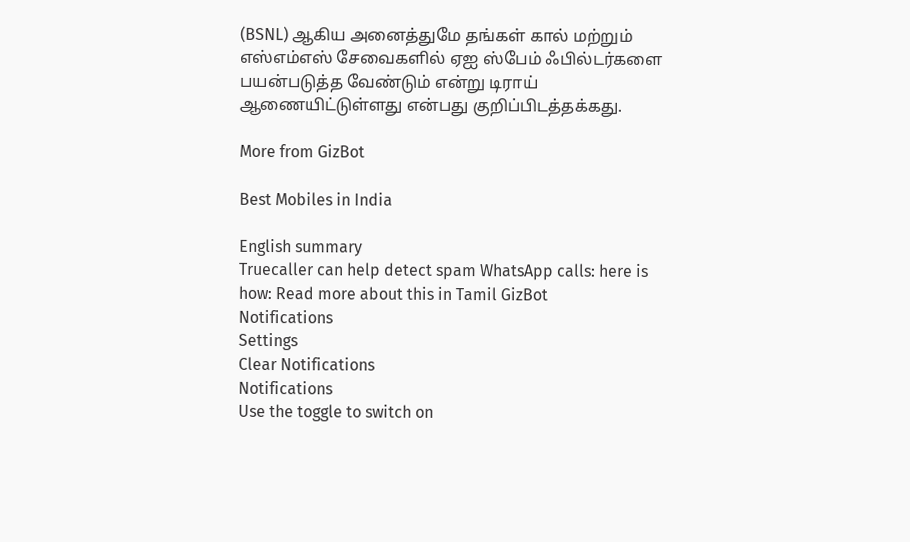(BSNL) ஆகிய அனைத்துமே தங்கள் கால் மற்றும் எஸ்எம்எஸ் சேவைகளில் ஏஐ ஸ்பேம் ஃபில்டர்களை பயன்படுத்த வேண்டும் என்று டிராய் ஆணையிட்டுள்ளது என்பது குறிப்பிடத்தக்கது.

More from GizBot

Best Mobiles in India

English summary
Truecaller can help detect spam WhatsApp calls: here is how: Read more about this in Tamil GizBot
Notifications
Settings
Clear Notifications
Notifications
Use the toggle to switch on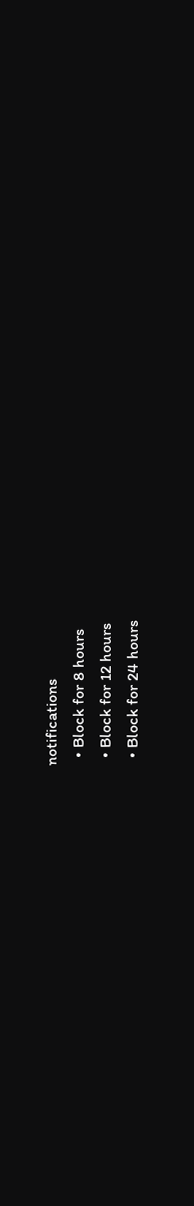notifications
  • Block for 8 hours
  • Block for 12 hours
  • Block for 24 hours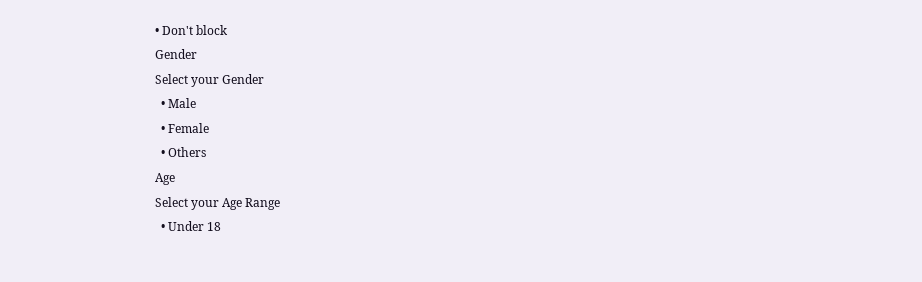• Don't block
Gender
Select your Gender
  • Male
  • Female
  • Others
Age
Select your Age Range
  • Under 18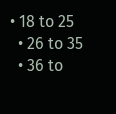• 18 to 25
  • 26 to 35
  • 36 to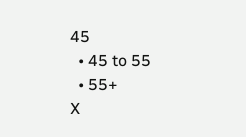45
  • 45 to 55
  • 55+
X